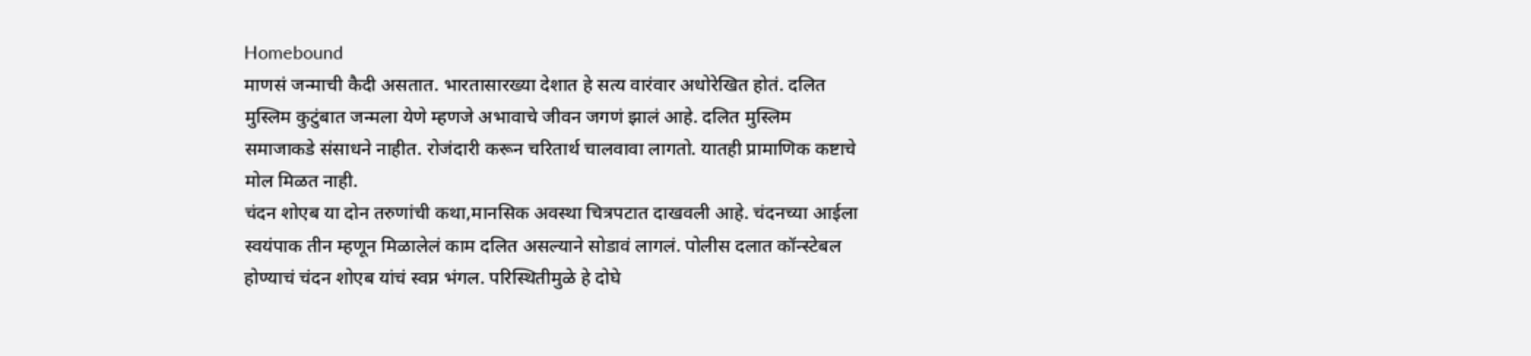Homebound
माणसं जन्माची कैदी असतात. भारतासारख्या देशात हे सत्य वारंवार अधोरेखित होतं. दलित मुस्लिम कुटुंबात जन्मला येणे म्हणजे अभावाचे जीवन जगणं झालं आहे. दलित मुस्लिम समाजाकडे संसाधने नाहीत. रोजंदारी करून चरितार्थ चालवावा लागतो. यातही प्रामाणिक कष्टाचे मोल मिळत नाही.
चंदन शोएब या दोन तरुणांची कथा,मानसिक अवस्था चित्रपटात दाखवली आहे. चंदनच्या आईला स्वयंपाक तीन म्हणून मिळालेलं काम दलित असल्याने सोडावं लागलं. पोलीस दलात कॉन्स्टेबल होण्याचं चंदन शोएब यांचं स्वप्न भंगल. परिस्थितीमुळे हे दोघे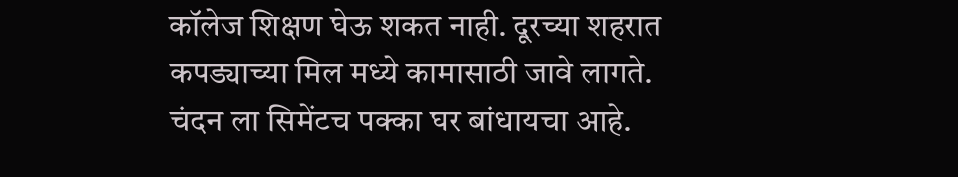कॉलेज शिक्षण घेऊ शकत नाही. दूरच्या शहरात कपड्याच्या मिल मध्ये कामासाठी जावे लागते.
चंदन ला सिमेंटच पक्का घर बांधायचा आहे.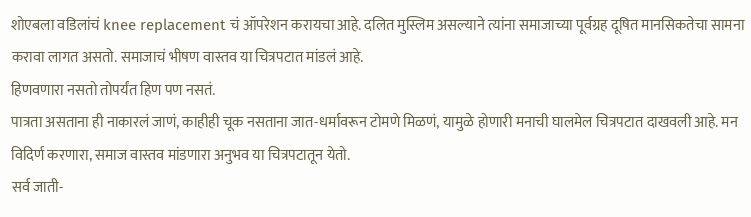शोएबला वडिलांचं knee replacement चं ऑपरेशन करायचा आहे. दलित मुस्लिम असल्याने त्यांना समाजाच्या पूर्वग्रह दूषित मानसिकतेचा सामना करावा लागत असतो. समाजाचं भीषण वास्तव या चित्रपटात मांडलं आहे.
हिणवणारा नसतो तोपर्यंत हिण पण नसतं.
पात्रता असताना ही नाकारलं जाणं, काहीही चूक नसताना जात-धर्मावरून टोमणे मिळणं, यामुळे होणारी मनाची घालमेल चित्रपटात दाखवली आहे. मन विदिर्ण करणारा, समाज वास्तव मांडणारा अनुभव या चित्रपटातून येतो.
सर्व जाती-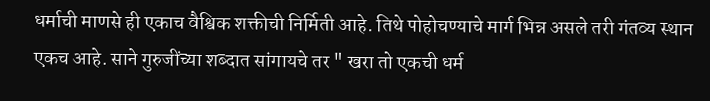धर्माची माणसे ही एकाच वैश्विक शक्तीची निर्मिती आहे. तिथे पोहोचण्याचे मार्ग भिन्न असले तरी गंतव्य स्थान एकच आहे. साने गुरुजींच्या शब्दात सांगायचे तर " खरा तो एकची धर्म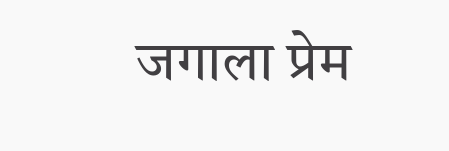जगाला प्रेम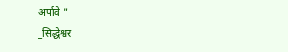अर्पावे "
_सिद्धेश्वर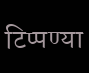टिप्पण्या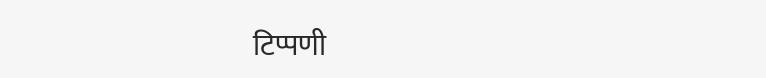टिप्पणी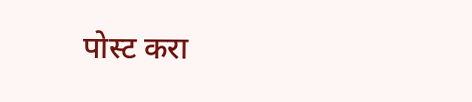पोस्ट करा